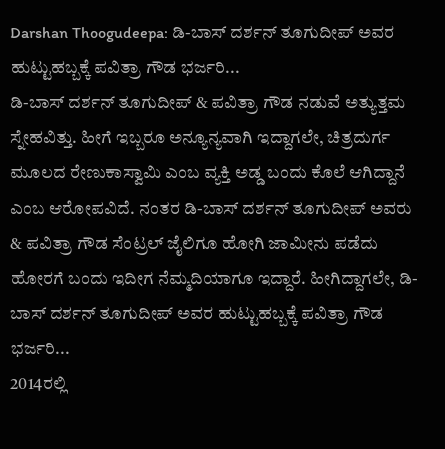Darshan Thoogudeepa: ಡಿ-ಬಾಸ್ ದರ್ಶನ್ ತೂಗುದೀಪ್ ಅವರ ಹುಟ್ಟುಹಬ್ಬಕ್ಕೆ ಪವಿತ್ರಾ ಗೌಡ ಭರ್ಜರಿ...
ಡಿ-ಬಾಸ್ ದರ್ಶನ್ ತೂಗುದೀಪ್ & ಪವಿತ್ರಾ ಗೌಡ ನಡುವೆ ಅತ್ಯುತ್ತಮ ಸ್ನೇಹವಿತ್ತು. ಹೀಗೆ ಇಬ್ಬರೂ ಅನ್ಯೂನ್ಯವಾಗಿ ಇದ್ದಾಗಲೇ, ಚಿತ್ರದುರ್ಗ ಮೂಲದ ರೇಣುಕಾಸ್ವಾಮಿ ಎಂಬ ವ್ಯಕ್ತಿ ಅಡ್ಡ ಬಂದು ಕೊಲೆ ಆಗಿದ್ದಾನೆ ಎಂಬ ಆರೋಪವಿದೆ. ನಂತರ ಡಿ-ಬಾಸ್ ದರ್ಶನ್ ತೂಗುದೀಪ್ ಅವರು & ಪವಿತ್ರಾ ಗೌಡ ಸೆಂಟ್ರಲ್ ಜೈಲಿಗೂ ಹೋಗಿ ಜಾಮೀನು ಪಡೆದು ಹೋರಗೆ ಬಂದು ಇದೀಗ ನೆಮ್ಮದಿಯಾಗೂ ಇದ್ದಾರೆ. ಹೀಗಿದ್ದಾಗಲೇ, ಡಿ-ಬಾಸ್ ದರ್ಶನ್ ತೂಗುದೀಪ್ ಅವರ ಹುಟ್ಟುಹಬ್ಬಕ್ಕೆ ಪವಿತ್ರಾ ಗೌಡ ಭರ್ಜರಿ...
2014ರಲ್ಲಿ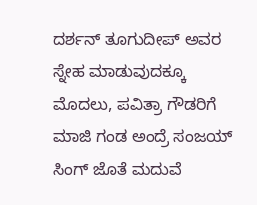ದರ್ಶನ್ ತೂಗುದೀಪ್ ಅವರ ಸ್ನೇಹ ಮಾಡುವುದಕ್ಕೂ ಮೊದಲು, ಪವಿತ್ರಾ ಗೌಡರಿಗೆ ಮಾಜಿ ಗಂಡ ಅಂದ್ರೆ ಸಂಜಯ್ ಸಿಂಗ್ ಜೊತೆ ಮದುವೆ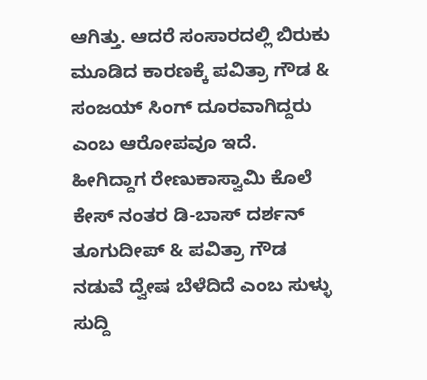ಆಗಿತ್ತು. ಆದರೆ ಸಂಸಾರದಲ್ಲಿ ಬಿರುಕು ಮೂಡಿದ ಕಾರಣಕ್ಕೆ ಪವಿತ್ರಾ ಗೌಡ & ಸಂಜಯ್ ಸಿಂಗ್ ದೂರವಾಗಿದ್ದರು ಎಂಬ ಆರೋಪವೂ ಇದೆ. ಹೀಗಿದ್ದಾಗ ರೇಣುಕಾಸ್ವಾಮಿ ಕೊಲೆ ಕೇಸ್ ನಂತರ ಡಿ-ಬಾಸ್ ದರ್ಶನ್ ತೂಗುದೀಪ್ & ಪವಿತ್ರಾ ಗೌಡ ನಡುವೆ ದ್ವೇಷ ಬೆಳೆದಿದೆ ಎಂಬ ಸುಳ್ಳು ಸುದ್ದಿ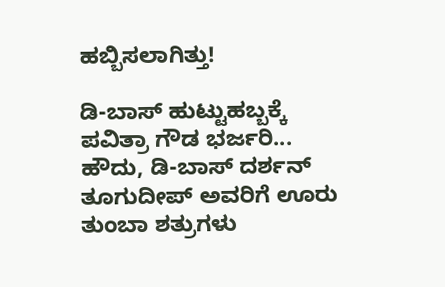ಹಬ್ಬಿಸಲಾಗಿತ್ತು!

ಡಿ-ಬಾಸ್ ಹುಟ್ಟುಹಬ್ಬಕ್ಕೆ ಪವಿತ್ರಾ ಗೌಡ ಭರ್ಜರಿ...
ಹೌದು, ಡಿ-ಬಾಸ್ ದರ್ಶನ್ ತೂಗುದೀಪ್ ಅವರಿಗೆ ಊರು ತುಂಬಾ ಶತ್ರುಗಳು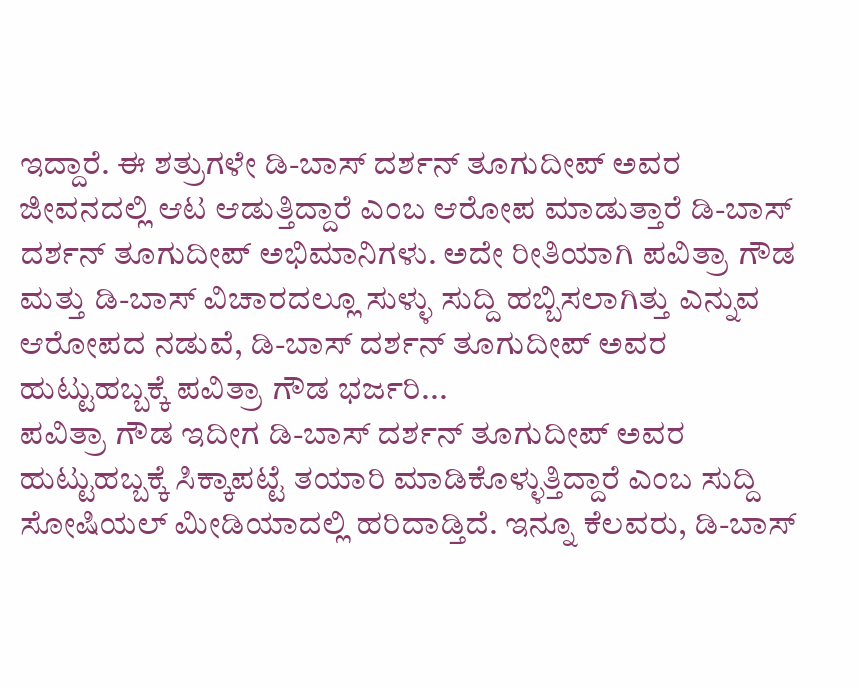ಇದ್ದಾರೆ. ಈ ಶತ್ರುಗಳೇ ಡಿ-ಬಾಸ್ ದರ್ಶನ್ ತೂಗುದೀಪ್ ಅವರ ಜೀವನದಲ್ಲಿ ಆಟ ಆಡುತ್ತಿದ್ದಾರೆ ಎಂಬ ಆರೋಪ ಮಾಡುತ್ತಾರೆ ಡಿ-ಬಾಸ್ ದರ್ಶನ್ ತೂಗುದೀಪ್ ಅಭಿಮಾನಿಗಳು. ಅದೇ ರೀತಿಯಾಗಿ ಪವಿತ್ರಾ ಗೌಡ ಮತ್ತು ಡಿ-ಬಾಸ್ ವಿಚಾರದಲ್ಲೂ ಸುಳ್ಳು ಸುದ್ದಿ ಹಬ್ಬಿಸಲಾಗಿತ್ತು ಎನ್ನುವ ಆರೋಪದ ನಡುವೆ, ಡಿ-ಬಾಸ್ ದರ್ಶನ್ ತೂಗುದೀಪ್ ಅವರ ಹುಟ್ಟುಹಬ್ಬಕ್ಕೆ ಪವಿತ್ರಾ ಗೌಡ ಭರ್ಜರಿ...
ಪವಿತ್ರಾ ಗೌಡ ಇದೀಗ ಡಿ-ಬಾಸ್ ದರ್ಶನ್ ತೂಗುದೀಪ್ ಅವರ ಹುಟ್ಟುಹಬ್ಬಕ್ಕೆ ಸಿಕ್ಕಾಪಟ್ಟೆ ತಯಾರಿ ಮಾಡಿಕೊಳ್ಳುತ್ತಿದ್ದಾರೆ ಎಂಬ ಸುದ್ದಿ ಸೋಷಿಯಲ್ ಮೀಡಿಯಾದಲ್ಲಿ ಹರಿದಾಡ್ತಿದೆ. ಇನ್ನೂ ಕೆಲವರು, ಡಿ-ಬಾಸ್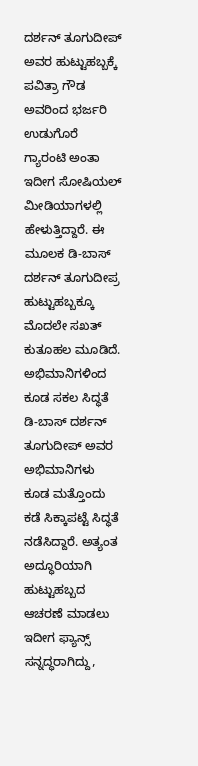ದರ್ಶನ್ ತೂಗುದೀಪ್ ಅವರ ಹುಟ್ಟುಹಬ್ಬಕ್ಕೆ ಪವಿತ್ರಾ ಗೌಡ ಅವರಿಂದ ಭರ್ಜರಿ ಉಡುಗೊರೆ ಗ್ಯಾರಂಟಿ ಅಂತಾ ಇದೀಗ ಸೋಷಿಯಲ್ ಮೀಡಿಯಾಗಳಲ್ಲಿ ಹೇಳುತ್ತಿದ್ದಾರೆ. ಈ ಮೂಲಕ ಡಿ-ಬಾಸ್ ದರ್ಶನ್ ತೂಗುದೀಪ್ರ ಹುಟ್ಟುಹಬ್ಬಕ್ಕೂ ಮೊದಲೇ ಸಖತ್ ಕುತೂಹಲ ಮೂಡಿದೆ.
ಅಭಿಮಾನಿಗಳಿಂದ ಕೂಡ ಸಕಲ ಸಿದ್ಧತೆ
ಡಿ-ಬಾಸ್ ದರ್ಶನ್ ತೂಗುದೀಪ್ ಅವರ ಅಭಿಮಾನಿಗಳು ಕೂಡ ಮತ್ತೊಂದು ಕಡೆ ಸಿಕ್ಕಾಪಟ್ಟೆ ಸಿದ್ಧತೆ ನಡೆಸಿದ್ದಾರೆ. ಅತ್ಯಂತ ಅದ್ಧೂರಿಯಾಗಿ ಹುಟ್ಟುಹಬ್ಬದ ಆಚರಣೆ ಮಾಡಲು ಇದೀಗ ಫ್ಯಾನ್ಸ್ ಸನ್ನದ್ಧರಾಗಿದ್ದು,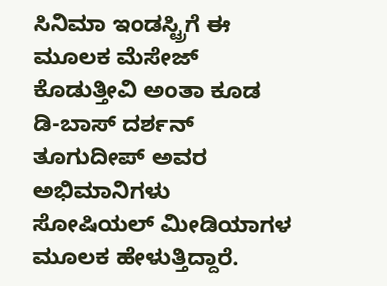ಸಿನಿಮಾ ಇಂಡಸ್ಟ್ರಿಗೆ ಈ ಮೂಲಕ ಮೆಸೇಜ್ ಕೊಡುತ್ತೀವಿ ಅಂತಾ ಕೂಡ ಡಿ-ಬಾಸ್ ದರ್ಶನ್ ತೂಗುದೀಪ್ ಅವರ ಅಭಿಮಾನಿಗಳು ಸೋಷಿಯಲ್ ಮೀಡಿಯಾಗಳ ಮೂಲಕ ಹೇಳುತ್ತಿದ್ದಾರೆ.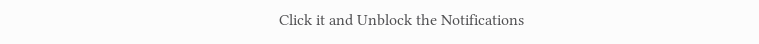Click it and Unblock the Notifications